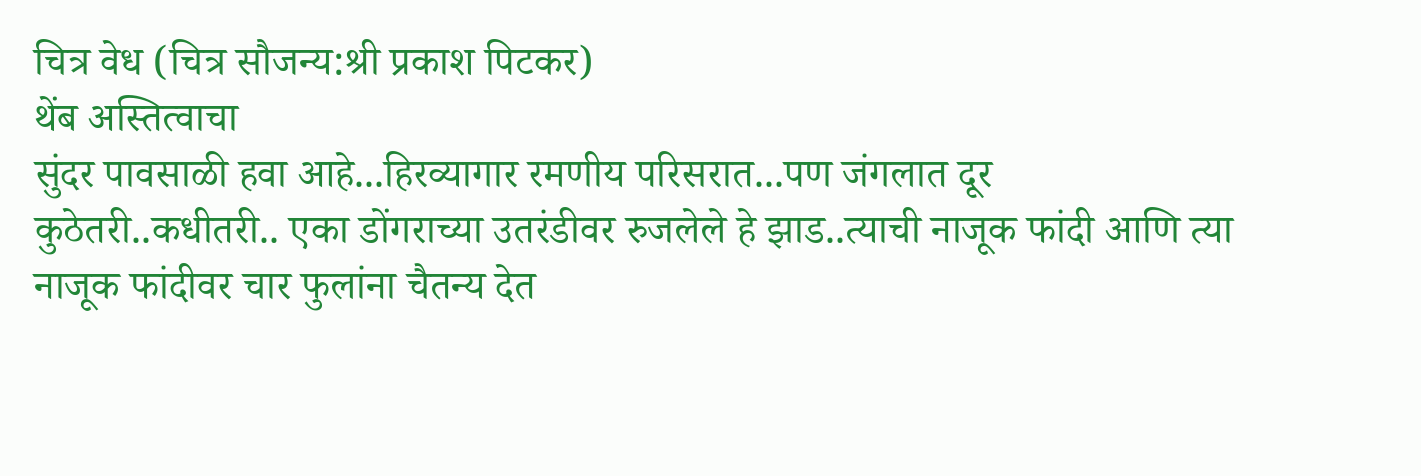चित्र वेध (चित्र सौजन्य:श्री प्रकाश पिटकर)
थेंब अस्तित्वाचा
सुंदर पावसाळी हवा आहे...हिरव्यागार रमणीय परिसरात...पण जंगलात दूर कुठेतरी..कधीतरी.. एका डोंगराच्या उतरंडीवर रुजलेले हे झाड..त्याची नाजूक फांदी आणि त्या नाजूक फांदीवर चार फुलांना चैतन्य देत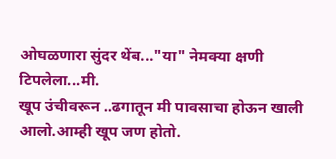ओघळणारा सुंदर थेंब..."या" नेमक्या क्षणी टिपलेला...मी.
खूप उंचीवरून ..ढगातून मी पावसाचा होऊन खाली आलो.आम्ही खूप जण होतो.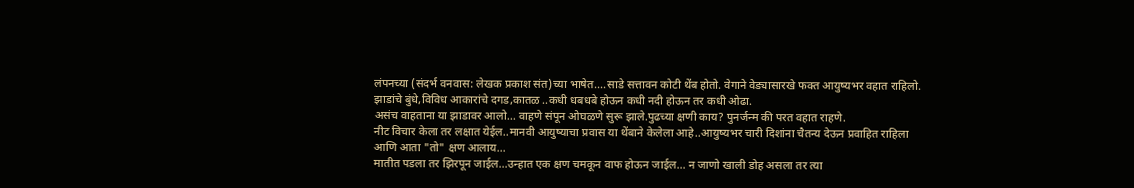लंपनच्या (संदर्भ वनवास: लेखक प्रकाश संत)च्या भाषेत....साडे सत्तावन कोटी थेंब होतो. वेगाने वेड्यासारखे फक्त आयुष्यभर वहात राहिलो. झाडांचे बुंधे,विविध आकारांचे दगड,कातळ ..कधी धबधबे होऊन कधी नदी होऊन तर कधी ओढा.
असंच वाहताना या झाडावर आलो... वाहणे संपून ओघळणे सुरू झाले.पुढच्या क्षणी काय? पुनर्जन्म की परत वहात राहणे.
नीट विचार केला तर लक्षात येईल..मानवी आयुष्याचा प्रवास या थेंबाने केलेला आहे..आयुष्यभर चारी दिशांना चैतन्य देऊन प्रवाहित राहिला आणि आता "तो" क्षण आलाय...
मातीत पडला तर झिरपून जाईल...उन्हात एक क्षण चमकून वाफ होऊन जाईल... न जाणो खाली डोह असला तर त्या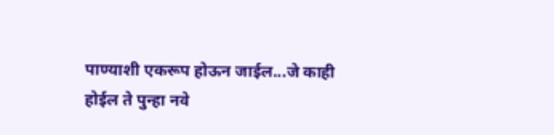पाण्याशी एकरूप होऊन जाईल...जे काही होईल ते पुन्हा नवे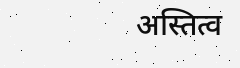अस्तित्व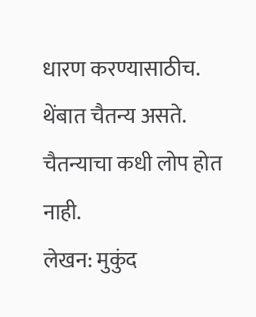धारण करण्यासाठीच.
थेंबात चैतन्य असते. चैतन्याचा कधी लोप होत नाही.
लेखन: मुकुंद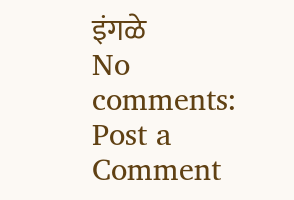इंगळे
No comments:
Post a Comment